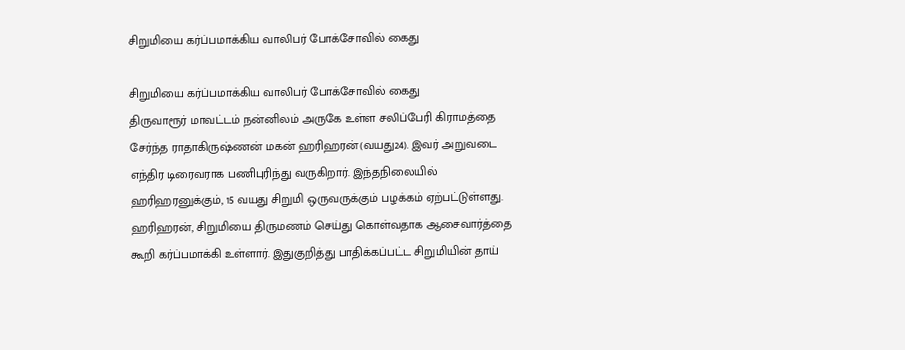சிறுமியை கர்ப்பமாக்கிய வாலிபர் போக்சோவில் கைது

சிறுமியை கர்ப்பமாக்கிய வாலிபர் போக்சோவில் கைது
திருவாரூர் மாவட்டம் நன்னிலம் அருகே உள்ள சலிப்பேரி கிராமத்தை சேர்ந்த ராதாகிருஷ்ணன் மகன் ஹரிஹரன்(வயது24). இவர் அறுவடை எந்திர டிரைவராக பணிபுரிந்து வருகிறார். இந்தநிலையில் ஹரிஹரனுக்கும், 15 வயது சிறுமி ஒருவருக்கும் பழக்கம் ஏற்பட்டுள்ளது. ஹரிஹரன், சிறுமியை திருமணம் செய்து கொள்வதாக ஆசைவார்த்தை கூறி கர்ப்பமாக்கி உள்ளார். இதுகுறித்து பாதிக்கப்பட்ட சிறுமியின் தாய்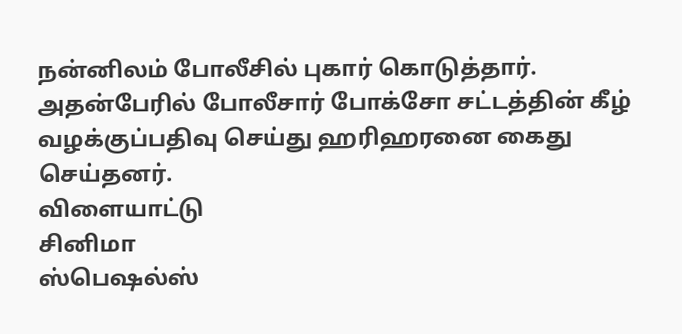நன்னிலம் போலீசில் புகார் கொடுத்தார். அதன்பேரில் போலீசார் போக்சோ சட்டத்தின் கீழ் வழக்குப்பதிவு செய்து ஹரிஹரனை கைது செய்தனர்.
விளையாட்டு
சினிமா
ஸ்பெஷல்ஸ்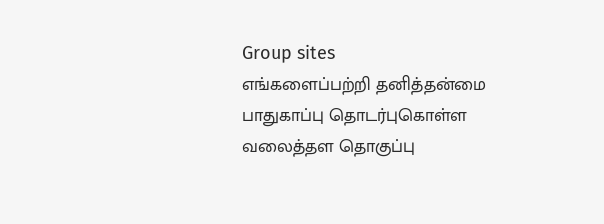Group sites
எங்களைப்பற்றி தனித்தன்மை பாதுகாப்பு தொடர்புகொள்ள வலைத்தள தொகுப்பு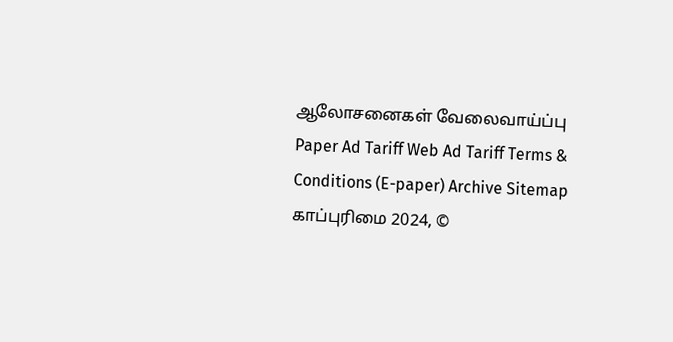ஆலோசனைகள் வேலைவாய்ப்பு
Paper Ad Tariff Web Ad Tariff Terms & Conditions (E-paper) Archive Sitemap
காப்புரிமை 2024, ©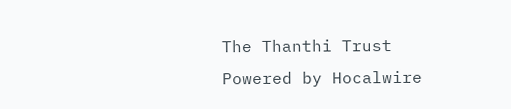The Thanthi Trust Powered by Hocalwire